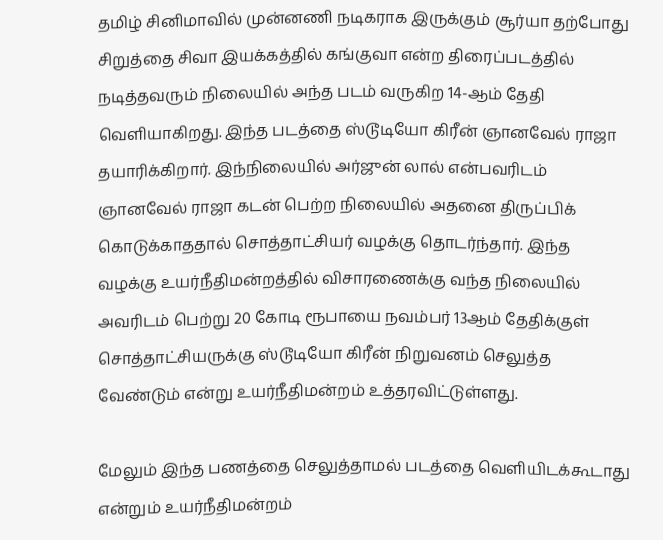தமிழ் சினிமாவில் முன்னணி நடிகராக இருக்கும் சூர்யா தற்போது சிறுத்தை சிவா இயக்கத்தில் கங்குவா என்ற திரைப்படத்தில் நடித்தவரும் நிலையில் அந்த படம் வருகிற 14-ஆம் தேதி வெளியாகிறது. இந்த படத்தை ஸ்டூடியோ கிரீன் ஞானவேல் ராஜா தயாரிக்கிறார். இந்நிலையில் அர்ஜுன் லால் என்பவரிடம் ஞானவேல் ராஜா கடன் பெற்ற நிலையில் அதனை திருப்பிக் கொடுக்காததால் சொத்தாட்சியர் வழக்கு தொடர்ந்தார். இந்த வழக்கு உயர்நீதிமன்றத்தில் விசாரணைக்கு வந்த நிலையில் அவரிடம் பெற்று 20 கோடி ரூபாயை நவம்பர் 13ஆம் தேதிக்குள் சொத்தாட்சியருக்கு ஸ்டூடியோ கிரீன் நிறுவனம் செலுத்த வேண்டும் என்று உயர்நீதிமன்றம் உத்தரவிட்டுள்ளது.

மேலும் இந்த பணத்தை செலுத்தாமல் படத்தை வெளியிடக்கூடாது என்றும் உயர்நீதிமன்றம்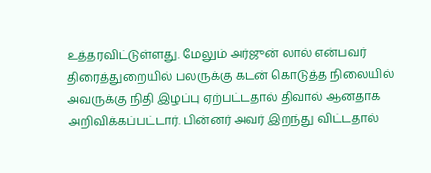உத்தரவிட்டுள்ளது. மேலும் அர்ஜுன் லால் என்பவர் திரைத்துறையில் பலருக்கு கடன் கொடுத்த நிலையில் அவருக்கு நிதி இழப்பு ஏற்பட்டதால் திவால் ஆனதாக அறிவிக்கப்பட்டார். பின்னர் அவர் இறந்து விட்டதால்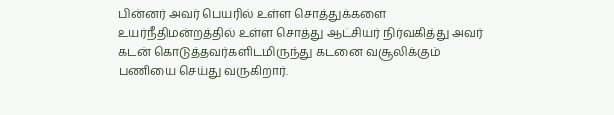பின்னர் அவர் பெயரில் உள்ள சொத்துக்களை உயர்நீதிமன்றத்தில் உள்ள சொத்து ஆட்சியர் நிர்வகித்து அவர் கடன் கொடுத்தவர்களிடமிருந்து கடனை வசூலிக்கும் பணியை செய்து வருகிறார்.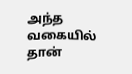அந்த வகையில் தான்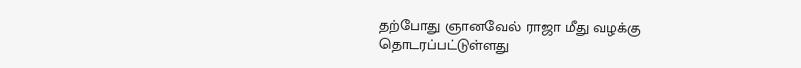தற்போது ஞானவேல் ராஜா மீது வழக்கு தொடரப்பட்டுள்ளது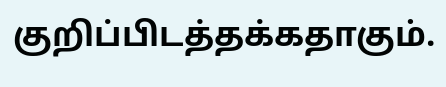குறிப்பிடத்தக்கதாகும்.